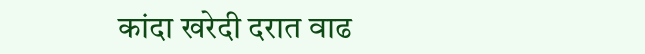कांदा खरेदी दरात वाढ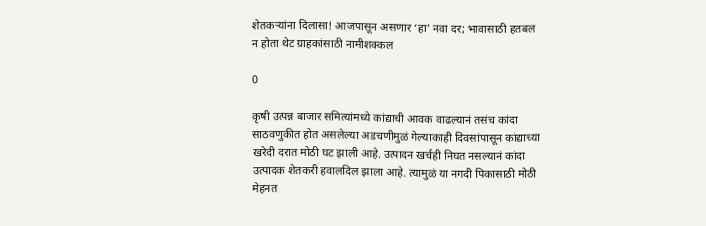शेतकऱ्यांना दिलासा! आजपासून असणार ‘हा’ नवा दर; भावासाठी हतबल न होता थेट ग्राहकांसाठी नामीशक्कल

0

कृषी उत्पन्न बाजार समित्यांमध्ये कांद्याची आवक वाढल्यानं तसंच कांदा साठवणुकीत होत असलेल्या अडचणीमुळं गेल्याकाही दिवसांपासून कांद्याच्या खरेदी दरात मोठी घट झाली आहे. उत्पादन खर्चही निघत नसल्यानं कांदा उत्पादक शेतकरी हवालदिल झाला आहे. त्यामुळं या नगदी पिकासाठी मोठी मेहनत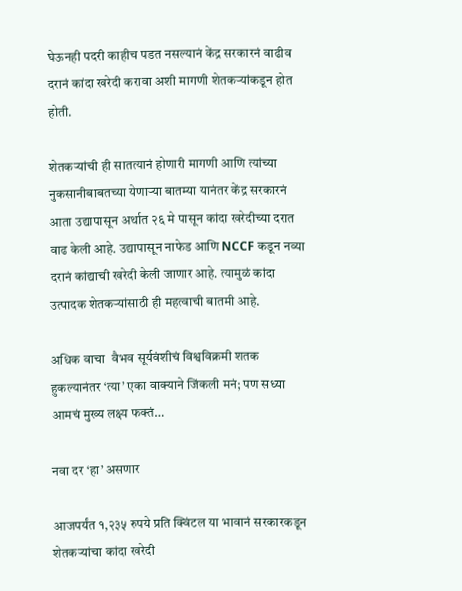घेऊनही पदरी काहीच पडत नसल्यानं केंद्र सरकारनं वाढीव दरानं कांदा खरेदी करावा अशी मागणी शेतकऱ्यांकडून होत होती.

शेतकऱ्यांची ही सातत्यानं होणारी मागणी आणि त्यांच्या नुकसानीबाबतच्या येणाऱ्या बातम्या यानंतर केंद्र सरकारनं आता उद्यापासून अर्थात २६ मे पासून कांदा खरेदीच्या दरात वाढ केली आहे. उद्यापासून नाफेड आणि NCCF कडून नव्या दरानं कांद्याची खरेदी केली जाणार आहे. त्यामुळं कांदा उत्पादक शेतकऱ्यांसाठी ही महत्वाची बातमी आहे.

अधिक वाचा  वैभव सूर्यवंशीचं विश्वविक्रमी शतक हुकल्यानंतर ‘त्या’ एका वाक्याने जिंकली मनं; पण सध्या आमचं मुख्य लक्ष्य फक्तं…

नवा दर ‘हा’ असणार

आजपर्यंत १,२३५ रुपये प्रति क्विंटल या भावानं सरकारकडून शेतकऱ्यांचा कांदा खरेदी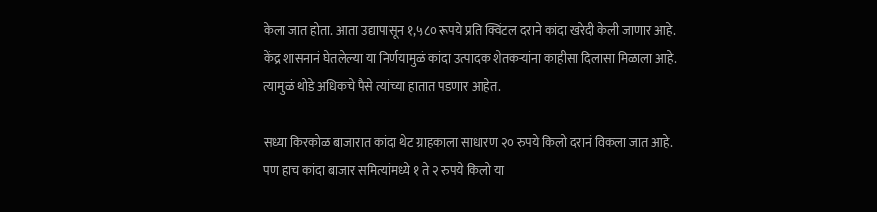केला जात होता. आता उद्यापासून १,५८० रूपये प्रति क्विंटल दराने कांदा खरेदी केली जाणार आहे. केंद्र शासनानं घेतलेल्या या निर्णयामुळं कांदा उत्पादक शेतकऱ्यांना काहीसा दिलासा मिळाला आहे. त्यामुळं थोडे अधिकचे पैसे त्यांच्या हातात पडणार आहेत.

सध्या किरकोळ बाजारात कांदा थेट ग्राहकाला साधारण २० रुपये किलो दरानं विकला जात आहे. पण हाच कांदा बाजार समित्यांमध्ये १ ते २ रुपये किलो या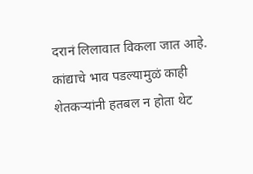दरानं लिलावात विकला जात आहे. कांद्याचे भाव पडल्यामुळं काही शेतकऱ्यांनी हतबल न होता थेट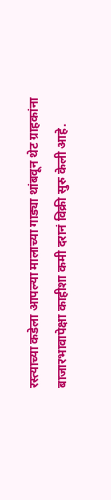रस्त्याच्या कडेला आपल्या मालाच्या गाड्या थांबवून थेट ग्राहकांना बाजारभावापेक्षा काहीशा कमी दरानं विक्री सुरु केली आहे.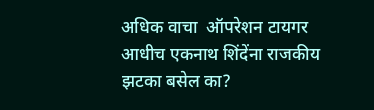अधिक वाचा  ऑपरेशन टायगर आधीच एकनाथ शिंदेंना राजकीय झटका बसेल का?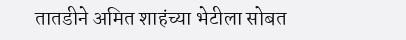तातडीने अमित शाहंच्या भेटीला सोबत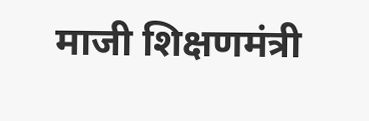माजी शिक्षणमंत्री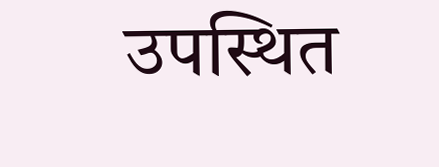उपस्थित